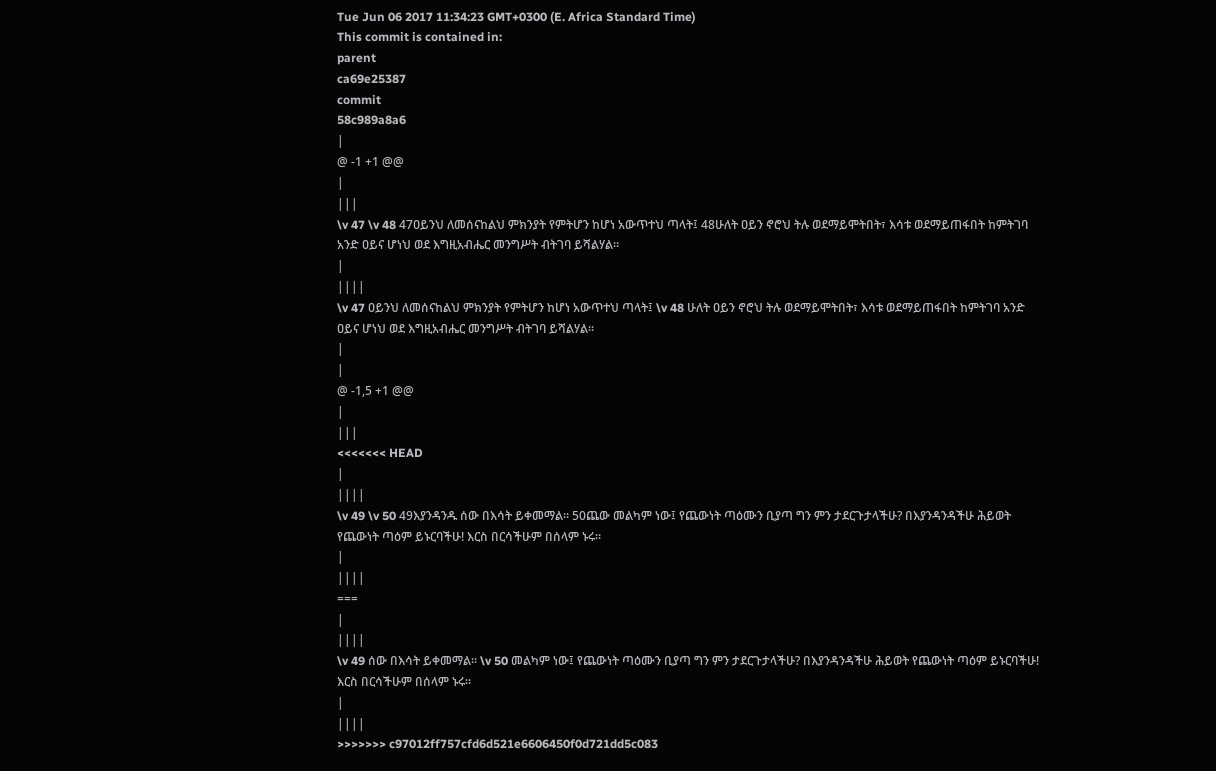Tue Jun 06 2017 11:34:23 GMT+0300 (E. Africa Standard Time)
This commit is contained in:
parent
ca69e25387
commit
58c989a8a6
|
@ -1 +1 @@
|
|||
\v 47 \v 48 47ዐይንህ ለመሰናከልህ ምክንያት የምትሆን ከሆነ አውጥተህ ጣላት፤ 48ሁለት ዐይን ኖሮህ ትሉ ወደማይሞትበት፣ እሳቱ ወደማይጠፋበት ከምትገባ አንድ ዐይና ሆነህ ወደ እግዚአብሔር መንግሥት ብትገባ ይሻልሃል፡፡
|
||||
\v 47 ዐይንህ ለመሰናከልህ ምክንያት የምትሆን ከሆነ አውጥተህ ጣላት፤ \v 48 ሁለት ዐይን ኖሮህ ትሉ ወደማይሞትበት፣ እሳቱ ወደማይጠፋበት ከምትገባ አንድ ዐይና ሆነህ ወደ እግዚአብሔር መንግሥት ብትገባ ይሻልሃል፡፡
|
|
@ -1,5 +1 @@
|
|||
<<<<<<< HEAD
|
||||
\v 49 \v 50 49እያንዳንዱ ሰው በእሳት ይቀመማል፡፡ 50ጨው መልካም ነው፤ የጨውነት ጣዕሙን ቢያጣ ግን ምን ታደርጉታላችሁ? በእያንዳንዳችሁ ሕይወት የጨውነት ጣዕም ይኑርባችሁ! እርስ በርሳችሁም በሰላም ኑሩ፡፡
|
||||
===
|
||||
\v 49 ሰው በእሳት ይቀመማል፡፡ \v 50 መልካም ነው፤ የጨውነት ጣዕሙን ቢያጣ ግን ምን ታደርጉታላችሁ? በእያንዳንዳችሁ ሕይወት የጨውነት ጣዕም ይኑርባችሁ! እርስ በርሳችሁም በሰላም ኑሩ፡፡
|
||||
>>>>>>> c97012ff757cfd6d521e6606450f0d721dd5c083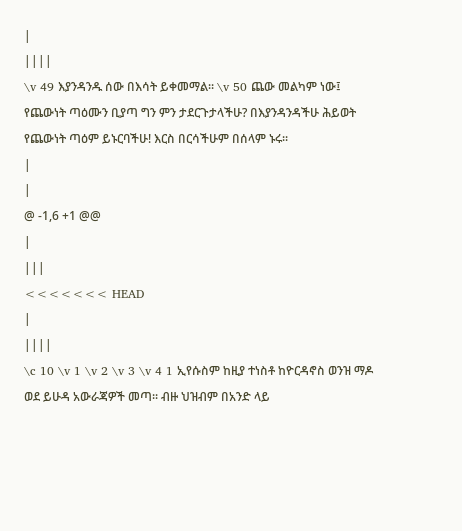|
||||
\v 49 እያንዳንዱ ሰው በእሳት ይቀመማል፡፡ \v 50 ጨው መልካም ነው፤ የጨውነት ጣዕሙን ቢያጣ ግን ምን ታደርጉታላችሁ? በእያንዳንዳችሁ ሕይወት የጨውነት ጣዕም ይኑርባችሁ! እርስ በርሳችሁም በሰላም ኑሩ፡፡
|
|
@ -1,6 +1 @@
|
|||
<<<<<<< HEAD
|
||||
\c 10 \v 1 \v 2 \v 3 \v 4 1 ኢየሱስም ከዚያ ተነስቶ ከዮርዳኖስ ወንዝ ማዶ ወደ ይሁዳ አውራጃዎች መጣ፡፡ ብዙ ህዝብም በአንድ ላይ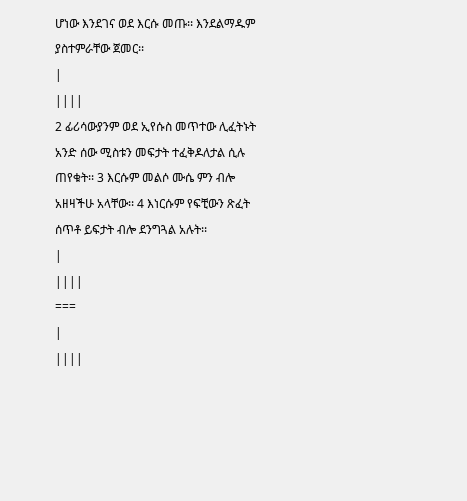ሆነው እንደገና ወደ እርሱ መጡ፡፡ እንደልማዱም ያስተምራቸው ጀመር፡፡
|
||||
2 ፊሪሳውያንም ወደ ኢየሱስ መጥተው ሊፈትኑት አንድ ሰው ሚስቱን መፍታት ተፈቅዶለታል ሲሉ ጠየቁት፡፡ 3 እርሱም መልሶ ሙሴ ምን ብሎ አዘዛችሁ አላቸው፡፡ 4 እነርሱም የፍቺውን ጽፈት ሰጥቶ ይፍታት ብሎ ደንግጓል አሉት፡፡
|
||||
===
|
||||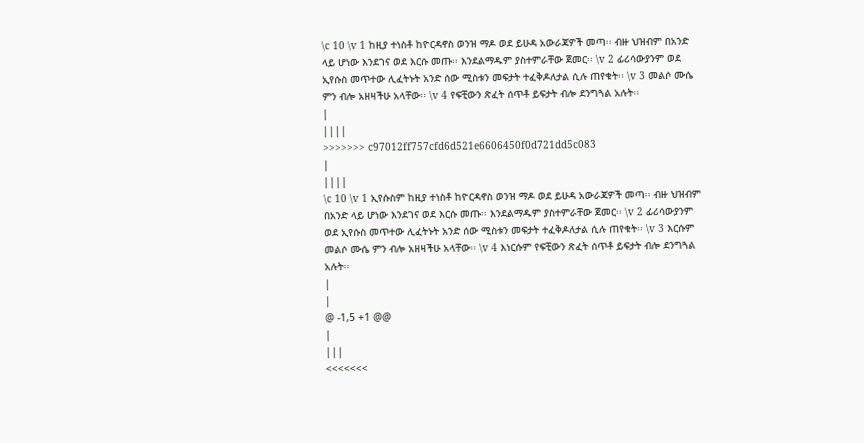\c 10 \v 1 ከዚያ ተነስቶ ከዮርዳኖስ ወንዝ ማዶ ወደ ይሁዳ አውራጃዎች መጣ፡፡ ብዙ ህዝብም በአንድ ላይ ሆነው እንደገና ወደ እርሱ መጡ፡፡ እንደልማዱም ያስተምራቸው ጀመር፡፡ \v 2 ፊሪሳውያንም ወደ ኢየሱስ መጥተው ሊፈትኑት አንድ ሰው ሚስቱን መፍታት ተፈቅዶለታል ሲሉ ጠየቁት፡፡ \v 3 መልሶ ሙሴ ምን ብሎ አዘዛችሁ አላቸው፡፡ \v 4 የፍቺውን ጽፈት ሰጥቶ ይፍታት ብሎ ደንግጓል አሉት፡፡
|
||||
>>>>>>> c97012ff757cfd6d521e6606450f0d721dd5c083
|
||||
\c 10 \v 1 ኢየሱስም ከዚያ ተነስቶ ከዮርዳኖስ ወንዝ ማዶ ወደ ይሁዳ አውራጃዎች መጣ፡፡ ብዙ ህዝብም በአንድ ላይ ሆነው እንደገና ወደ እርሱ መጡ፡፡ እንደልማዱም ያስተምራቸው ጀመር፡፡ \v 2 ፊሪሳውያንም ወደ ኢየሱስ መጥተው ሊፈትኑት አንድ ሰው ሚስቱን መፍታት ተፈቅዶለታል ሲሉ ጠየቁት፡፡ \v 3 እርሱም መልሶ ሙሴ ምን ብሎ አዘዛችሁ አላቸው፡፡ \v 4 እነርሱም የፍቺውን ጽፈት ሰጥቶ ይፍታት ብሎ ደንግጓል አሉት፡፡
|
|
@ -1,5 +1 @@
|
|||
<<<<<<<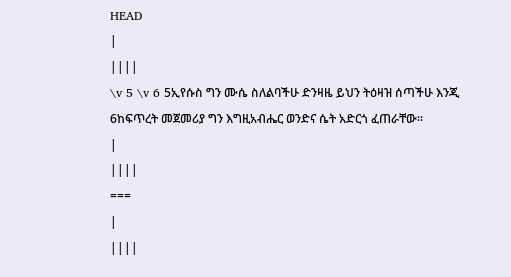HEAD
|
||||
\v 5 \v 6 5ኢየሱስ ግን ሙሴ ስለልባችሁ ድንዛዜ ይህን ትዕዛዝ ሰጣችሁ እንጂ 6ከፍጥረት መጀመሪያ ግን እግዚአብሔር ወንድና ሴት አድርጎ ፈጠራቸው፡፡
|
||||
===
|
||||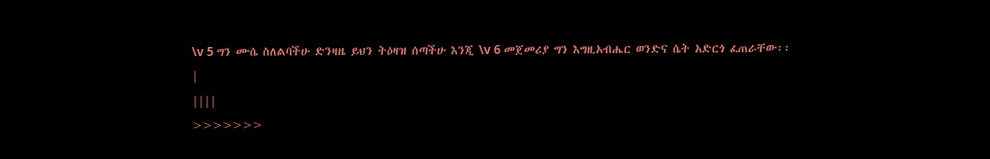\v 5 ግን ሙሴ ስለልባችሁ ድንዛዜ ይህን ትዕዛዝ ሰጣችሁ እንጂ \v 6 መጀመሪያ ግን እግዚአብሔር ወንድና ሴት አድርጎ ፈጠራቸው፡፡
|
||||
>>>>>>>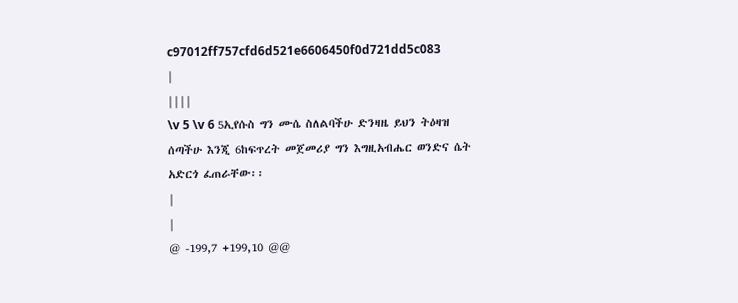c97012ff757cfd6d521e6606450f0d721dd5c083
|
||||
\v 5 \v 6 5ኢየሱስ ግን ሙሴ ስለልባችሁ ድንዛዜ ይህን ትዕዛዝ ሰጣችሁ እንጂ 6ከፍጥረት መጀመሪያ ግን እግዚአብሔር ወንድና ሴት አድርጎ ፈጠራቸው፡፡
|
|
@ -199,7 +199,10 @@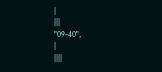|
|||
"09-40",
|
||||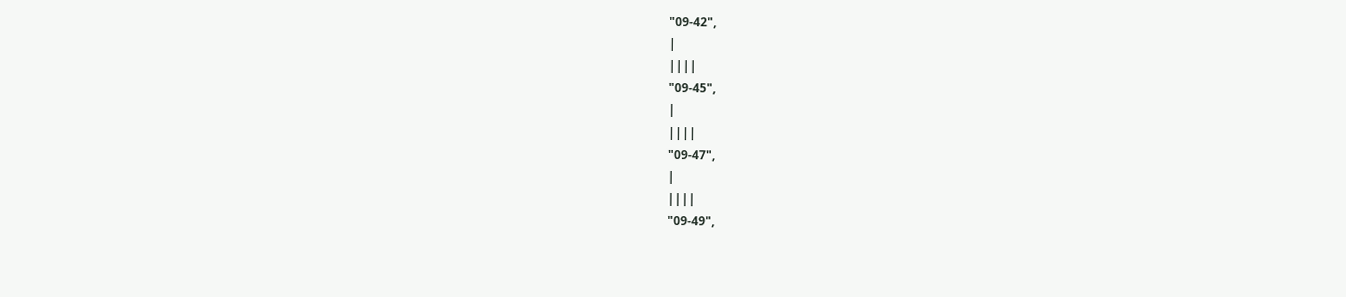"09-42",
|
||||
"09-45",
|
||||
"09-47",
|
||||
"09-49",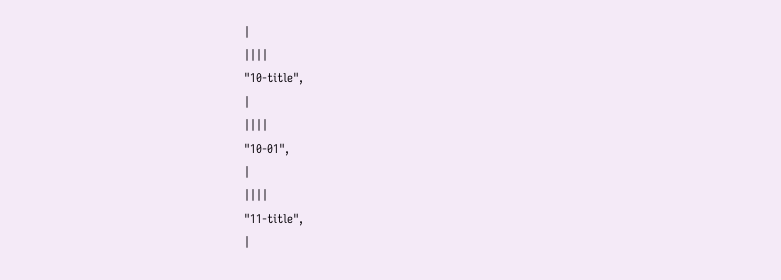|
||||
"10-title",
|
||||
"10-01",
|
||||
"11-title",
|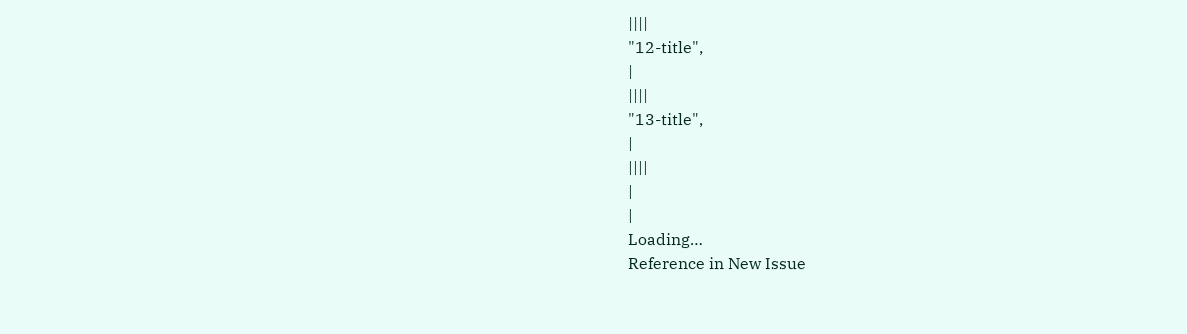||||
"12-title",
|
||||
"13-title",
|
||||
|
|
Loading…
Reference in New Issue